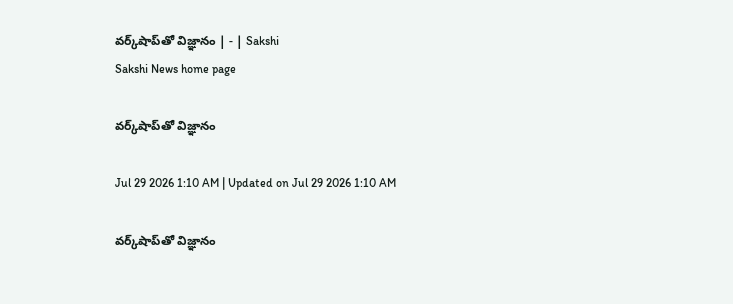వర్క్‌షాప్‌తో విజ్ఞానం | - | Sakshi
Sakshi News home page

వర్క్‌షాప్‌తో విజ్ఞానం

Jul 29 2026 1:10 AM | Updated on Jul 29 2026 1:10 AM

వర్క్‌షాప్‌తో విజ్ఞానం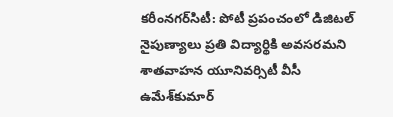కరీంనగర్‌సిటీ: పోటీ ప్రపంచంలో డిజిటల్‌ నైపుణ్యాలు ప్రతి విద్యార్థికి అవసరమని శాతవాహన యూనివర్సిటీ వీసీ ఉమేశ్‌కుమార్‌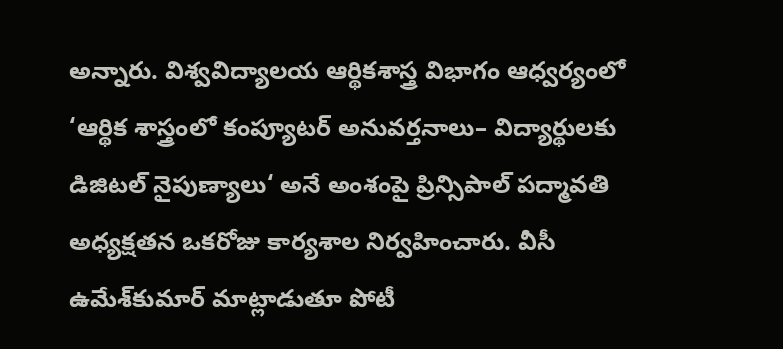అన్నారు. విశ్వవిద్యాలయ ఆర్థికశాస్త్ర విభాగం ఆధ్వర్యంలో ‘ఆర్థిక శాస్త్రంలో కంప్యూటర్‌ అనువర్తనాలు– విద్యార్థులకు డిజిటల్‌ నైపుణ్యాలు‘ అనే అంశంపై ప్రిన్సిపాల్‌ పద్మావతి అధ్యక్షతన ఒకరోజు కార్యశాల నిర్వహించారు. వీసీ ఉమేశ్‌కుమార్‌ మాట్లాడుతూ పోటీ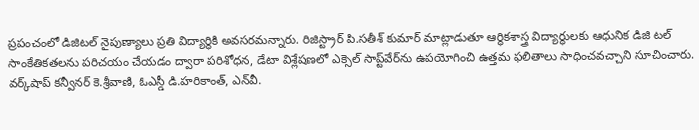ప్రపంచంలో డిజిటల్‌ నైపుణ్యాలు ప్రతి విద్యార్థికి అవసరమన్నారు. రిజిస్ట్రార్‌ పి.సతీశ్‌ కుమార్‌ మాట్లాడుతూ ఆర్థికశాస్త్ర విద్యార్థులకు ఆధునిక డిజి టల్‌ సాంకేతికతలను పరిచయం చేయడం ద్వారా పరిశోధన, డేటా విశ్లేషణలో ఎక్సెల్‌ సాప్ట్‌వేర్‌ను ఉపయోగించి ఉత్తమ ఫలితాలు సాధించవచ్చాని సూచించారు. వర్క్‌షాప్‌ కన్వీనర్‌ కె.శ్రీవాణి, ఓఎస్డీ డి.హరికాంత్‌, ఎన్‌వీ.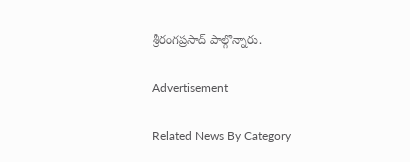శ్రీరంగప్రసాద్‌ పాల్గొన్నారు.

Advertisement

Related News By Category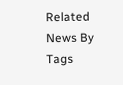Related News By Tags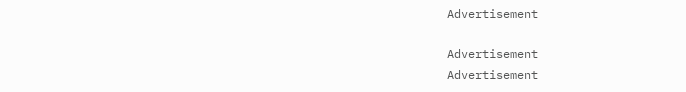Advertisement

Advertisement
Advertisement